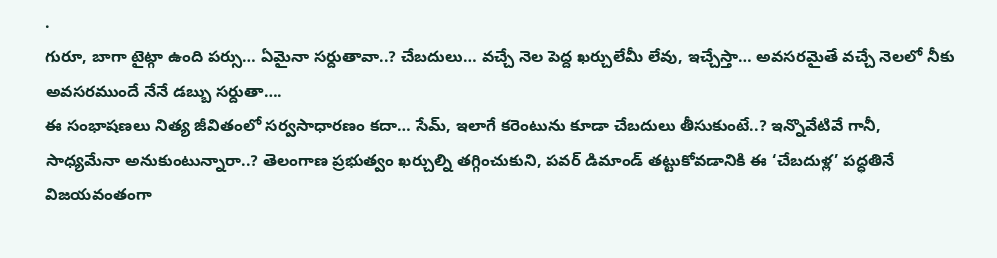.
గురూ, బాగా టైట్గా ఉంది పర్సు… ఏమైనా సర్దుతావా..? చేబదులు… వచ్చే నెల పెద్ద ఖర్చులేమీ లేవు, ఇచ్చేస్తా… అవసరమైతే వచ్చే నెలలో నీకు అవసరముందే నేనే డబ్బు సర్దుతా….
ఈ సంభాషణలు నిత్య జీవితంలో సర్వసాధారణం కదా… సేమ్, ఇలాగే కరెంటును కూడా చేబదులు తీసుకుంటే..? ఇన్నొవేటివే గానీ, సాధ్యమేనా అనుకుంటున్నారా..? తెలంగాణ ప్రభుత్వం ఖర్చుల్ని తగ్గించుకుని, పవర్ డిమాండ్ తట్టుకోవడానికి ఈ ‘చేబదుళ్ల’ పద్ధతినే విజయవంతంగా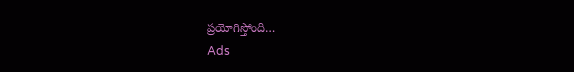ప్రయోగిస్తోంది…
Ads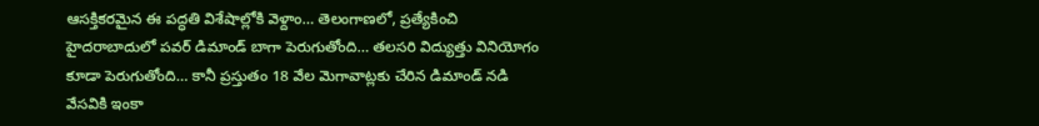ఆసక్తికరమైన ఈ పద్ధతి విశేషాల్లోకి వెళ్దాం… తెలంగాణలో, ప్రత్యేకించి హైదరాబాదులో పవర్ డిమాండ్ బాగా పెరుగుతోంది… తలసరి విద్యుత్తు వినియోగం కూడా పెరుగుతోంది… కానీ ప్రస్తుతం 18 వేల మెగావాట్లకు చేరిన డిమాండ్ నడి వేసవికి ఇంకా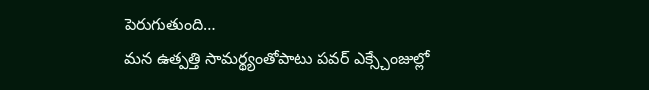పెరుగుతుంది…
మన ఉత్పత్తి సామర్థ్యంతోపాటు పవర్ ఎక్స్చేంజుల్లో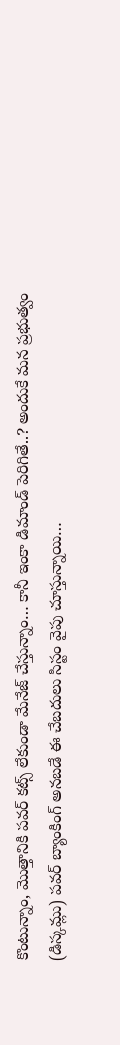కొంటున్నాం, మొత్తానికి పవర్ కట్స్ లేకుండా మేనేజ్ చేస్తున్నాం… కానీ ఇంకా డిమాండ్ పెరిగితే..? అందుకే మన ప్రభుత్వం (డిస్కమ్లు) పవర్ బ్యాంకింగ్ అనబడే ఈ చేబదులు సిస్టం వైపు చూస్తున్నాయి…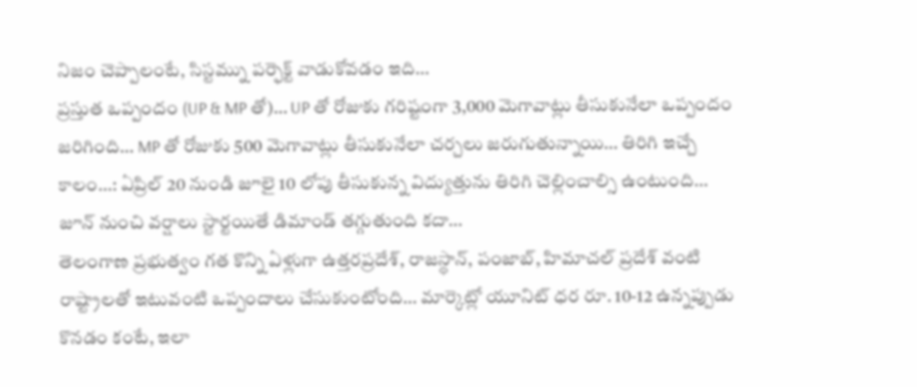నిజం చెప్పాలంటే, సిస్టమ్ను పర్ఫెక్ట్ వాడుకోవడం ఇది…
ప్రస్తుత ఒప్పందం (UP & MP తో)… UP తో రోజుకు గరిష్టంగా 3,000 మెగావాట్లు తీసుకునేలా ఒప్పందం జరిగింది… MP తో రోజుకు 500 మెగావాట్లు తీసుకునేలా చర్చలు జరుగుతున్నాయి… తిరిగి ఇచ్చే కాలం…: ఏప్రిల్ 20 నుండి జూలై 10 లోపు తీసుకున్న విద్యుత్తును తిరిగి చెల్లించాల్సి ఉంటుంది… జూన్ నుంచి వర్షాలు స్టార్టయితే డిమాండ్ తగ్గుతుంది కదా…
తెలంగాణ ప్రభుత్వం గత కొన్ని ఏళ్లుగా ఉత్తరప్రదేశ్, రాజస్థాన్, పంజాబ్, హిమాచల్ ప్రదేశ్ వంటి రాష్ట్రాలతో ఇటువంటి ఒప్పందాలు చేసుకుంటోంది… మార్కెట్లో యూనిట్ ధర రూ. 10-12 ఉన్నప్పుడు కొనడం కంటే, ఇలా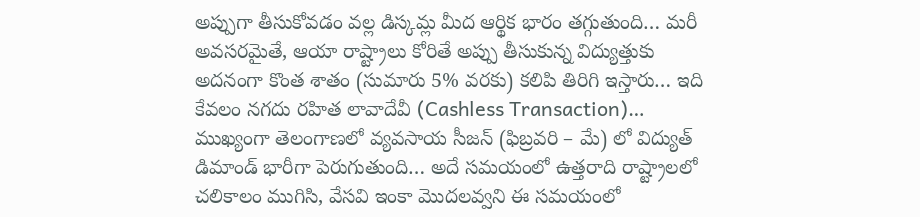అప్పుగా తీసుకోవడం వల్ల డిస్కమ్ల మీద ఆర్థిక భారం తగ్గుతుంది… మరీ అవసరమైతే, ఆయా రాష్ట్రాలు కోరితే అప్పు తీసుకున్న విద్యుత్తుకు అదనంగా కొంత శాతం (సుమారు 5% వరకు) కలిపి తిరిగి ఇస్తారు… ఇది కేవలం నగదు రహిత లావాదేవీ (Cashless Transaction)…
ముఖ్యంగా తెలంగాణలో వ్యవసాయ సీజన్ (ఫిబ్రవరి – మే) లో విద్యుత్ డిమాండ్ భారీగా పెరుగుతుంది… అదే సమయంలో ఉత్తరాది రాష్ట్రాలలో చలికాలం ముగిసి, వేసవి ఇంకా మొదలవ్వని ఈ సమయంలో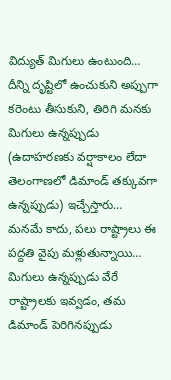విద్యుత్ మిగులు ఉంటుంది… దీన్ని దృష్టిలో ఉంచుకుని అప్పుగా కరెంటు తీసుకుని, తిరిగి మనకు మిగులు ఉన్నప్పుడు (ఉదాహరణకు వర్షాకాలం లేదా తెలంగాణలో డిమాండ్ తక్కువగా ఉన్నప్పుడు) ఇచ్చేస్తారు…
మనమే కాదు, పలు రాష్ట్రాలు ఈ పద్దతి వైపు మళ్లుతున్నాయి… మిగులు ఉన్నప్పుడు వేరే రాష్ట్రాలకు ఇవ్వడం, తమ డిమాండ్ పెరిగినప్పుడు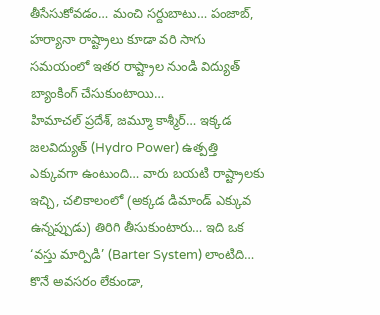తీసేసుకోవడం… మంచి సర్దుబాటు… పంజాబ్, హర్యానా రాష్ట్రాలు కూడా వరి సాగు సమయంలో ఇతర రాష్ట్రాల నుండి విద్యుత్ బ్యాంకింగ్ చేసుకుంటాయి…
హిమాచల్ ప్రదేశ్, జమ్మూ కాశ్మీర్… ఇక్కడ జలవిద్యుత్ (Hydro Power) ఉత్పత్తి ఎక్కువగా ఉంటుంది… వారు బయటి రాష్ట్రాలకు ఇచ్చి, చలికాలంలో (అక్కడ డిమాండ్ ఎక్కువ ఉన్నప్పుడు) తిరిగి తీసుకుంటారు… ఇది ఒక ‘వస్తు మార్పిడి’ (Barter System) లాంటిది… కొనే అవసరం లేకుండా,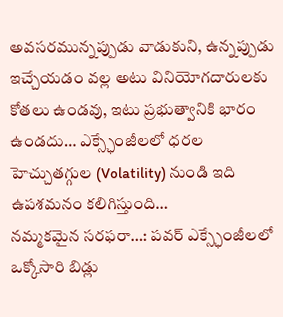అవసరమున్నప్పుడు వాడుకుని, ఉన్నప్పుడు ఇచ్చేయడం వల్ల అటు వినియోగదారులకు కోతలు ఉండవు, ఇటు ప్రభుత్వానికి భారం ఉండదు… ఎక్స్ఛేంజీలలో ధరల హెచ్చుతగ్గుల (Volatility) నుండి ఇది ఉపశమనం కలిగిస్తుంది…
నమ్మకమైన సరఫరా…: పవర్ ఎక్స్ఛేంజీలలో ఒక్కోసారి బిడ్లు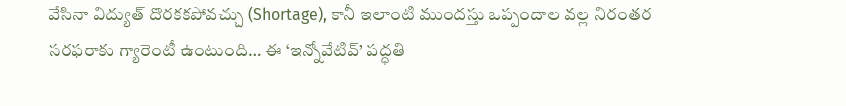వేసినా విద్యుత్ దొరకకపోవచ్చు (Shortage), కానీ ఇలాంటి ముందస్తు ఒప్పందాల వల్ల నిరంతర సరఫరాకు గ్యారెంటీ ఉంటుంది… ఈ ‘ఇన్నోవేటివ్’ పద్ధతి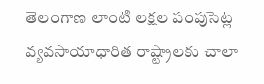తెలంగాణ లాంటి లక్షల పంపుసెట్ల వ్యవసాయాధారిత రాష్ట్రాలకు చాలా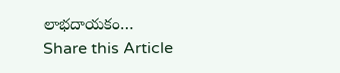లాభదాయకం…
Share this Article